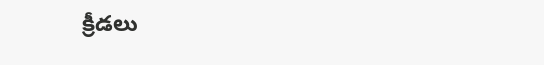క్రీడలు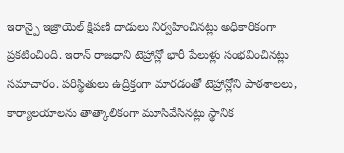ఇరాన్పై ఇజ్రాయెల్ క్షిపణి దాడులు నిర్వహించినట్లు అధికారికంగా ప్రకటించింది. ఇరాన్ రాజధాని టెహ్రాన్లో భారీ పేలుళ్లు సంభవించినట్లు సమాచారం. పరిస్థితులు ఉద్రిక్తంగా మారడంతో టెహ్రాన్లోని పాఠశాలలు, కార్యాలయాలను తాత్కాలికంగా మూసివేసినట్లు స్థానిక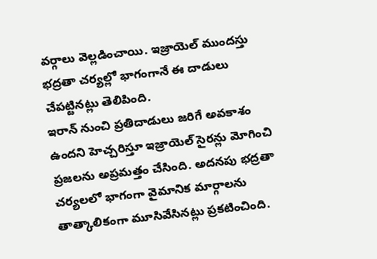వర్గాలు వెల్లడించాయి. ఇజ్రాయెల్ ముందస్తు భద్రతా చర్యల్లో భాగంగానే ఈ దాడులు చేపట్టినట్లు తెలిపింది.
ఇరాన్ నుంచి ప్రతిదాడులు జరిగే అవకాశం ఉందని హెచ్చరిస్తూ ఇజ్రాయెల్ సైరన్లు మోగించి ప్రజలను అప్రమత్తం చేసింది. అదనపు భద్రతా చర్యలలో భాగంగా వైమానిక మార్గాలను తాత్కాలికంగా మూసివేసినట్లు ప్రకటించింది.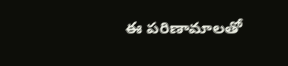ఈ పరిణామాలతో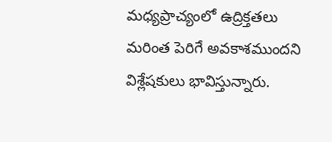మధ్యప్రాచ్యంలో ఉద్రిక్తతలు మరింత పెరిగే అవకాశముందని విశ్లేషకులు భావిస్తున్నారు.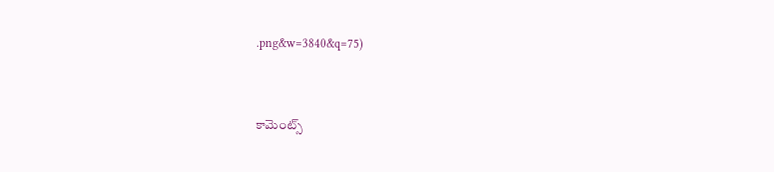.png&w=3840&q=75)


కామెంట్స్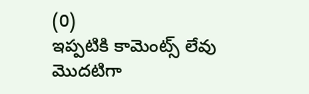(0)
ఇప్పటికి కామెంట్స్ లేవు
మొదటిగా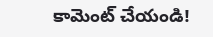కామెంట్ చేయండి!